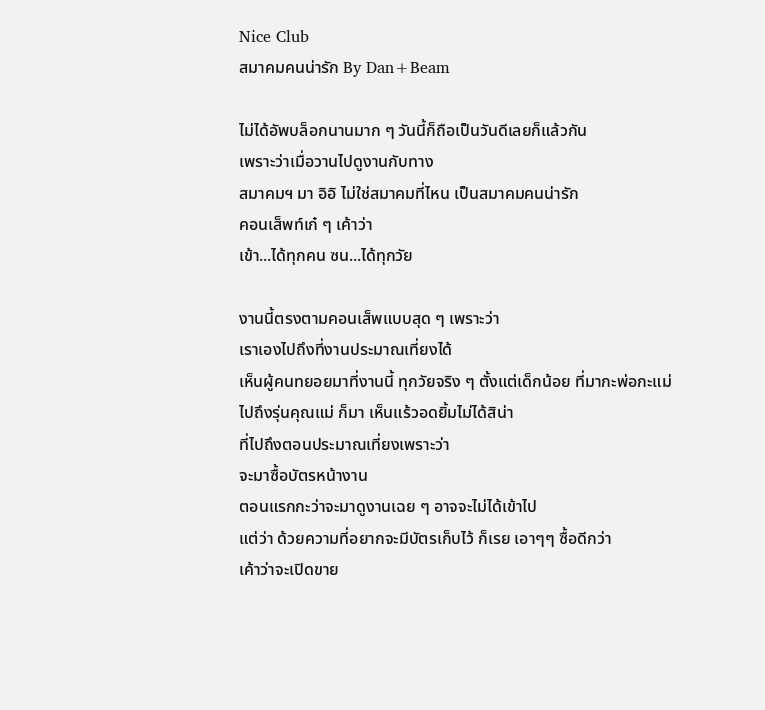Nice Club
สมาคมคนน่ารัก By Dan+Beam

ไม่ได้อัพบล็อกนานมาก ๆ วันนี้ก็ถือเป็นวันดีเลยก็แล้วกัน
เพราะว่าเมื่อวานไปดูงานกับทาง
สมาคมฯ มา อิอิ ไม่ใช่สมาคมที่ไหน เป็นสมาคมคนน่ารัก
คอนเส็พท์เก๋ ๆ เค้าว่า
เข้า...ได้ทุกคน ซน...ได้ทุกวัย

งานนี้ตรงตามคอนเส็พแบบสุด ๆ เพราะว่า
เราเองไปถึงที่งานประมาณเที่ยงได้
เห็นผู้คนทยอยมาที่งานนี้ ทุกวัยจริง ๆ ตั้งแต่เด็กน้อย ที่มากะพ่อกะแม่
ไปถึงรุ่นคุณแม่ ก็มา เห็นแร้วอดยิ้มไม่ได้สิน่า
ที่ไปถึงตอนประมาณเที่ยงเพราะว่า
จะมาซื้อบัตรหน้างาน
ตอนแรกกะว่าจะมาดูงานเฉย ๆ อาจจะไม่ได้เข้าไป
แต่ว่า ด้วยความที่อยากจะมีบัตรเก็บไว้ ก็เรย เอาๆๆ ซื้อดีกว่า
เค้าว่าจะเปิดขาย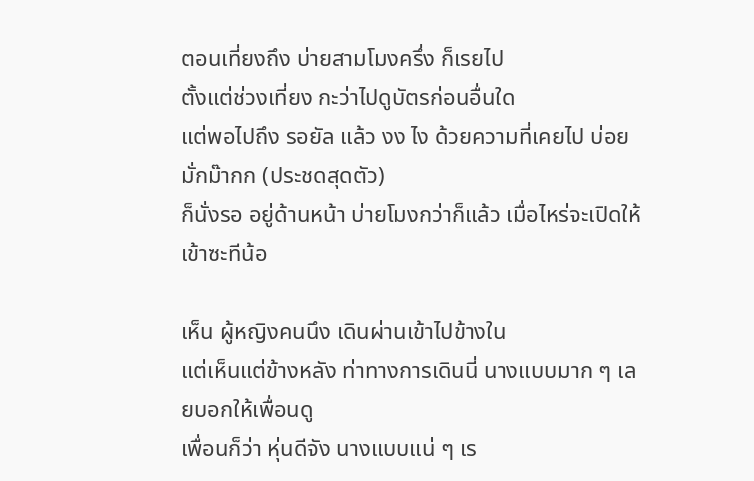ตอนเที่ยงถึง บ่ายสามโมงครึ่ง ก็เรยไป
ตั้งแต่ช่วงเที่ยง กะว่าไปดูบัตรก่อนอื่นใด
แต่พอไปถึง รอยัล แล้ว งง ไง ด้วยความที่เคยไป บ่อยมั่กม๊ากก (ประชดสุดตัว)
ก็นั่งรอ อยู่ด้านหน้า บ่ายโมงกว่าก็แล้ว เมื่อไหร่จะเปิดให้เข้าซะทีน้อ

เห็น ผู้หญิงคนนึง เดินผ่านเข้าไปข้างใน
แต่เห็นแต่ข้างหลัง ท่าทางการเดินนี่ นางแบบมาก ๆ เลยบอกให้เพื่อนดู
เพื่อนก็ว่า หุ่นดีจัง นางแบบแน่ ๆ เร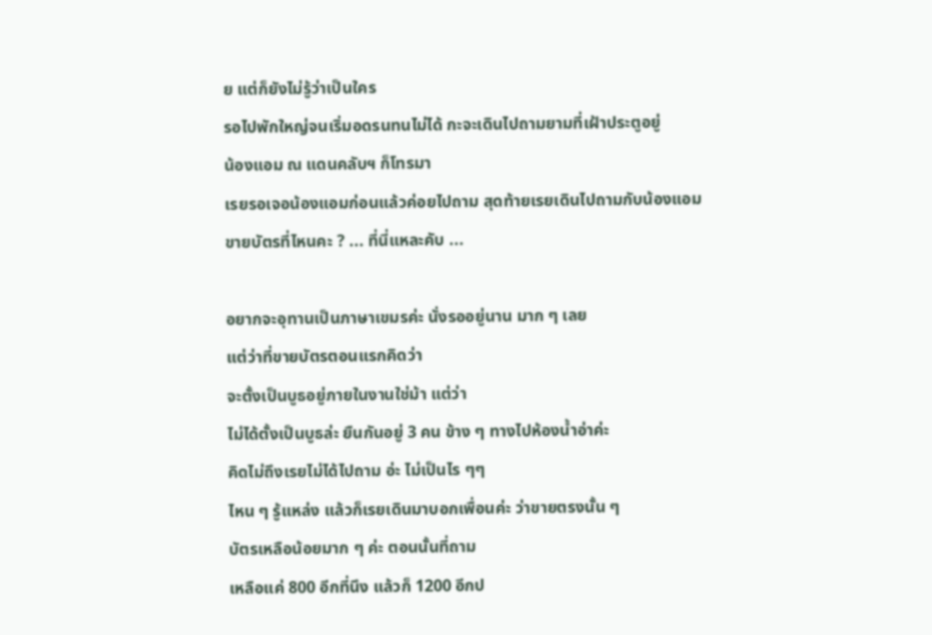ย แต่ก็ยังไม่รู้ว่าเป็นใคร
รอไปพักใหญ่จนเริ่มอดรนทนไม่ได้ กะจะเดินไปถามยามที่เฝ้าประตูอยู่
น้องแอม ณ แดนคลับฯ ก็โทรมา
เรยรอเจอน้องแอมก่อนแล้วค่อยไปถาม สุดท้ายเรยเดินไปถามกับน้องแอม
ขายบัตรที่ไหนคะ ? ... ที่นี่แหละคับ ...

อยากจะอุทานเป็นภาษาเขมรค่ะ นั่งรออยู่นาน มาก ๆ เลย
แต่ว่าที่ขายบัตรตอนแรกคิดว่า
จะตั้งเป็นบูธอยู่ภายในงานใช่ม้า แต่ว่า
ไม่ได้ตั้งเป็นบูธล่ะ ยืนกันอยู่ 3 คน ข้าง ๆ ทางไปห้องน้ำอ่าค่ะ
คิดไม่ถึงเรยไม่ได้ไปถาม อ่ะ ไม่เป็นไร ๆๆ
ไหน ๆ รู้แหล่ง แล้วก็เรยเดินมาบอกเพื่อนค่ะ ว่าขายตรงนั้น ๆ
บัตรเหลือน้อยมาก ๆ ค่ะ ตอนนั้นที่ถาม
เหลือแค่ 800 อีกที่นึง แล้วก็ 1200 อีกป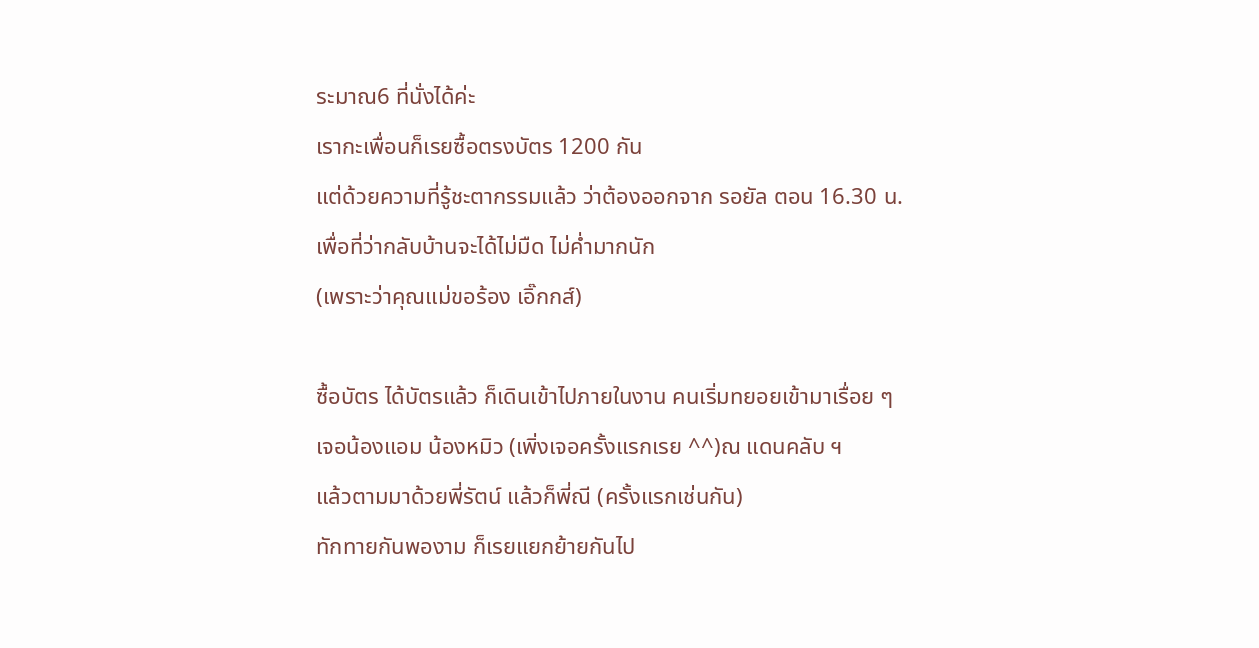ระมาณ6 ที่นั่งได้ค่ะ
เรากะเพื่อนก็เรยซื้อตรงบัตร 1200 กัน
แต่ด้วยความที่รู้ชะตากรรมแล้ว ว่าต้องออกจาก รอยัล ตอน 16.30 น.
เพื่อที่ว่ากลับบ้านจะได้ไม่มืด ไม่ค่ำมากนัก
(เพราะว่าคุณแม่ขอร้อง เอิ๊กกส์)

ซื้อบัตร ได้บัตรแล้ว ก็เดินเข้าไปภายในงาน คนเริ่มทยอยเข้ามาเรื่อย ๆ
เจอน้องแอม น้องหมิว (เพิ่งเจอครั้งแรกเรย ^^)ณ แดนคลับ ฯ
แล้วตามมาด้วยพี่รัตน์ แล้วก็พี่ณี (ครั้งแรกเช่นกัน)
ทักทายกันพองาม ก็เรยแยกย้ายกันไป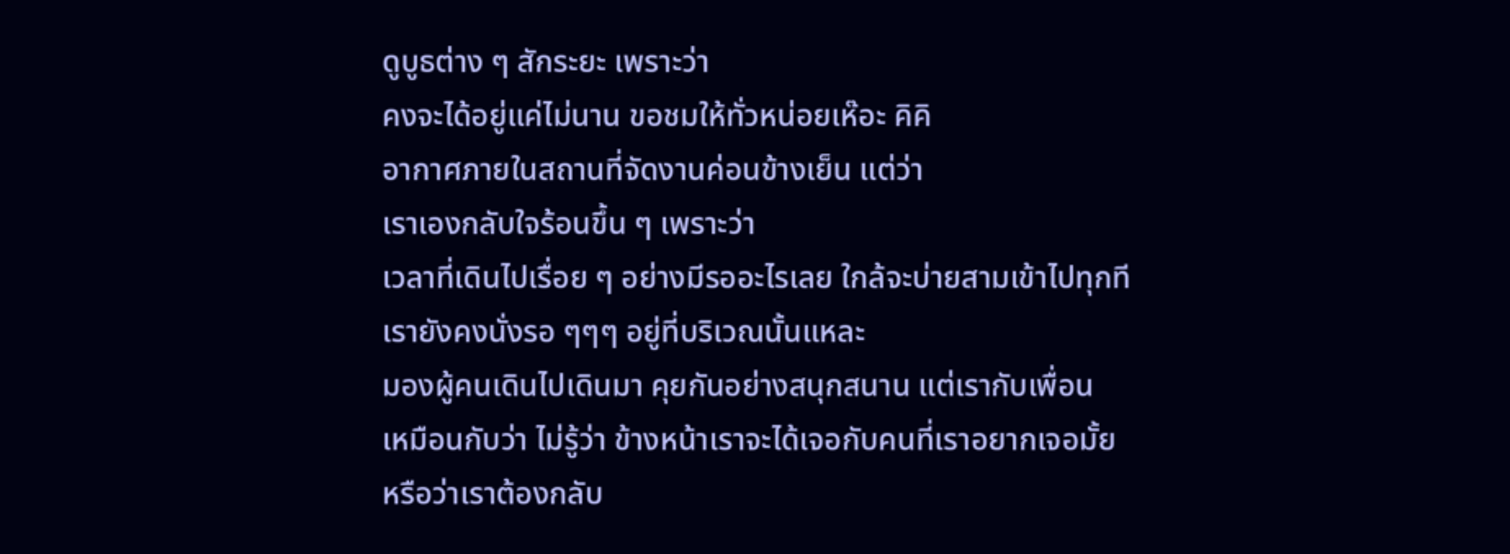ดูบูธต่าง ๆ สักระยะ เพราะว่า
คงจะได้อยู่แค่ไม่นาน ขอชมให้ทั่วหน่อยเห๊อะ คิคิ
อากาศภายในสถานที่จัดงานค่อนข้างเย็น แต่ว่า
เราเองกลับใจร้อนขึ้น ๆ เพราะว่า
เวลาที่เดินไปเรื่อย ๆ อย่างมีรออะไรเลย ใกล้จะบ่ายสามเข้าไปทุกที
เรายังคงนั่งรอ ๆๆๆ อยู่ที่บริเวณนั้นแหละ
มองผู้คนเดินไปเดินมา คุยกันอย่างสนุกสนาน แต่เรากับเพื่อน
เหมือนกับว่า ไม่รู้ว่า ข้างหน้าเราจะได้เจอกับคนที่เราอยากเจอมั้ย
หรือว่าเราต้องกลับ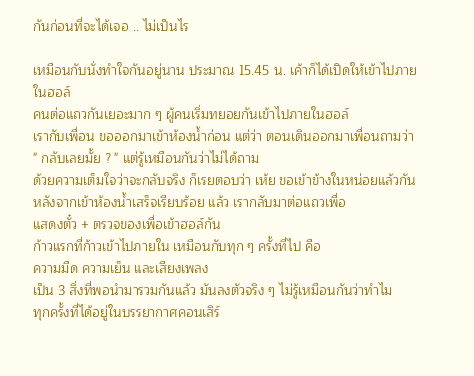กันก่อนที่จะได้เจอ .. ไม่เป็นไร

เหมือนกับนั่งทำใจกันอยู่นาน ประมาณ 15.45 น. เค้าก็ได้เปิดให้เข้าไปภายในฮอล์
คนต่อแถวกันเยอะมาก ๆ ผู้คนเริ่มทยอยกันเข้าไปภายในฮอล์
เรากับเพื่อน ขอออกมาเข้าห้องน้ำก่อน แต่ว่า ตอนเดินออกมาเพื่อนถามว่า
" กลับเลยมั้ย ? " แต่รู้เหมือนกันว่าไม่ได้ถาม
ด้วยความเต็มใจว่าจะกลับจริง ก็เรยตอบว่า เห้ย ขอเข้าข้างในหน่อยแล้วกัน
หลังจากเข้าห้องน้ำเสร็จเรียบร้อย แล้ว เรากลับมาต่อแถวเพื่อ
แสดงตั๋ว + ตรวจของเพื่อเข้าฮอล์กัน
ก้าวแรกที่ก้าวเข้าไปภายใน เหมือนกับทุก ๆ ครั้งที่ไป คือ
ความมืด ความเย็น และเสียงเพลง
เป็น 3 สิ่งที่พอนำมารวมกันแล้ว มันลงตัวจริง ๆ ไม่รู้เหมือนกันว่าทำไม
ทุกครั้งที่ได้อยู่ในบรรยากาศคอนเสิร์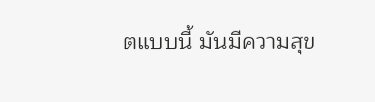ตแบบนี้ มันมีความสุข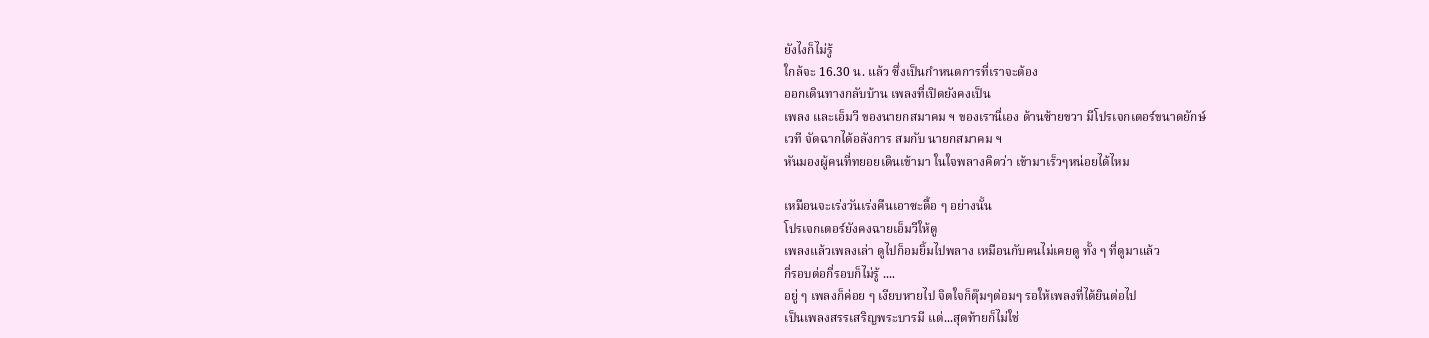ยังไงก็ไม่รู้
ใกล้จะ 16.30 น. แล้ว ซึ่งเป็นกำหนดการที่เราจะต้อง
ออกเดินทางกลับบ้าน เพลงที่เปิดยังคงเป็น
เพลง และเอ็มวี ของนายกสมาคม ฯ ของเรานี่เอง ด้านซ้ายขวา มีโปรเจกเตอร์ขนาดยักษ์
เวที จัดฉากได้อลังการ สมกับ นายกสมาคม ฯ
หันมองผู้คนที่ทยอยเดินเข้ามา ในใจพลางคิดว่า เข้ามาเร็วๆหน่อยได้ไหม

เหมือนจะเร่งวันเร่งคืนเอาซะดื้อ ๆ อย่างนั้น
โปรเจกเตอร์ยังคงฉายเอ็มวีให้ดู
เพลงแล้วเพลงเล่า ดูไปก็อมยิ้มไปพลาง เหมือนกับคนไม่เคยดู ทั้ง ๆ ที่ดูมาแล้ว
กี่รอบต่อกี่รอบก็ไม่รู้ ....
อยู่ ๆ เพลงก็ค่อย ๆ เงียบหายไป จิตใจก็ตุ๊มๆต่อมๆ รอให้เพลงที่ได้ยินต่อไป
เป็นเพลงสรรเสริญพระบารมี แต่...สุดท้ายก็ไม่ใช่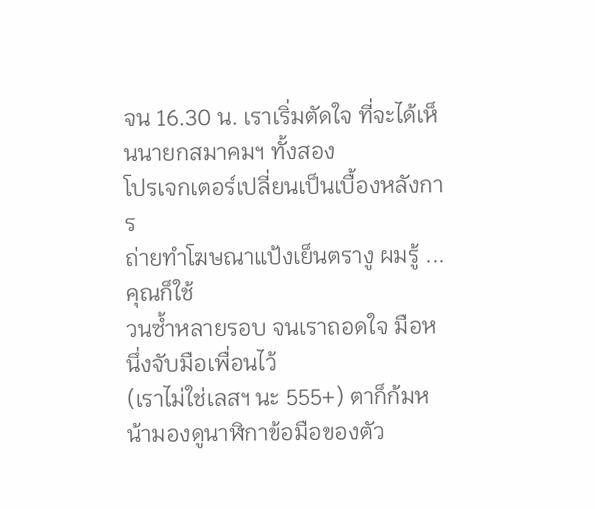จน 16.30 น. เราเริ่มตัดใจ ที่จะได้เห็นนายกสมาคมฯ ทั้งสอง
โปรเจกเตอร์เปลี่ยนเป็นเบื้องหลังการ
ถ่ายทำโฆษณาแป้งเย็นตรางู ผมรู้ ... คุณก็ใช้
วนซ้ำหลายรอบ จนเราถอดใจ มือหนึ่งจับมือเพื่อนไว้
(เราไม่ใช่เลสฯ นะ 555+) ตาก็ก้มหน้ามองดูนาฬิกาข้อมือของตัว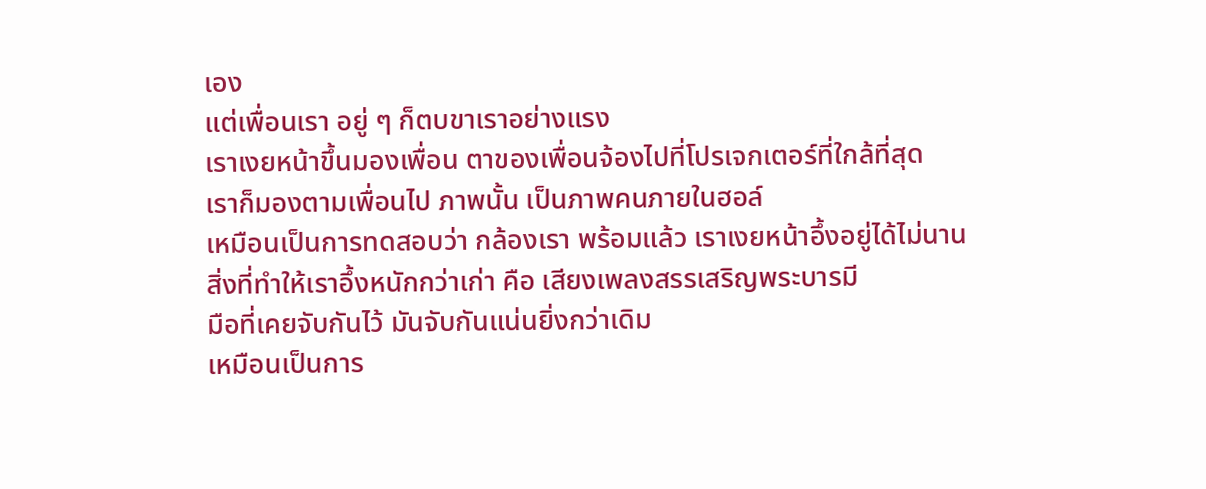เอง
แต่เพื่อนเรา อยู่ ๆ ก็ตบขาเราอย่างแรง
เราเงยหน้าขึ้นมองเพื่อน ตาของเพื่อนจ้องไปที่โปรเจกเตอร์ที่ใกล้ที่สุด
เราก็มองตามเพื่อนไป ภาพนั้น เป็นภาพคนภายในฮอล์
เหมือนเป็นการทดสอบว่า กล้องเรา พร้อมแล้ว เราเงยหน้าอึ้งอยู่ได้ไม่นาน
สิ่งที่ทำให้เราอึ้งหนักกว่าเก่า คือ เสียงเพลงสรรเสริญพระบารมี
มือที่เคยจับกันไว้ มันจับกันแน่นยิ่งกว่าเดิม
เหมือนเป็นการ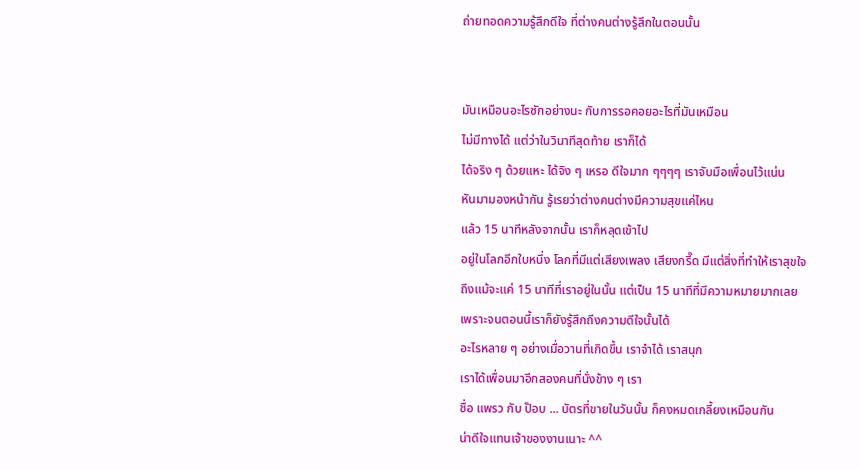ถ่ายทอดความรู้สึกดีใจ ที่ต่างคนต่างรู้สึกในตอนนั้น


มันเหมือนอะไรซักอย่างนะ กับการรอคอยอะไรที่มันเหมือน
ไม่มีทางได้ แต่ว่าในวินาทีสุดท้าย เราก็ได้
ได้จริง ๆ ด้วยแหะ ได้จิง ๆ เหรอ ดีใจมาก ๆๆๆๆ เราจับมือเพื่อนไว้แน่น
หันมามองหน้ากัน รู้เรยว่าต่างคนต่างมีความสุขแค่ไหน
แล้ว 15 นาทีหลังจากนั้น เราก็หลุดเข้าไป
อยู่ในโลกอีกใบหนึ่ง โลกที่มีแต่เสียงเพลง เสียงกรี๊ด มีแต่สิ่งที่ทำให้เราสุขใจ
ถึงแม้จะแค่ 15 นาทีที่เราอยู่ในนั้น แต่เป็น 15 นาทีที่มีความหมายมากเลย
เพราะจนตอนนี้เราก็ยังรู้สึกถึงความดีใจนั้นได้
อะไรหลาย ๆ อย่างเมื่อวานที่เกิดขึ้น เราจำได้ เราสนุก
เราได้เพื่อนมาอีกสองคนที่นั่งข้าง ๆ เรา
ชื่อ แพรว กับ ป๊อบ ... บัตรที่ขายในวันนั้น ก็คงหมดเกลี้ยงเหมือนกัน
น่าดีใจแทนเจ้าของงานเนาะ ^^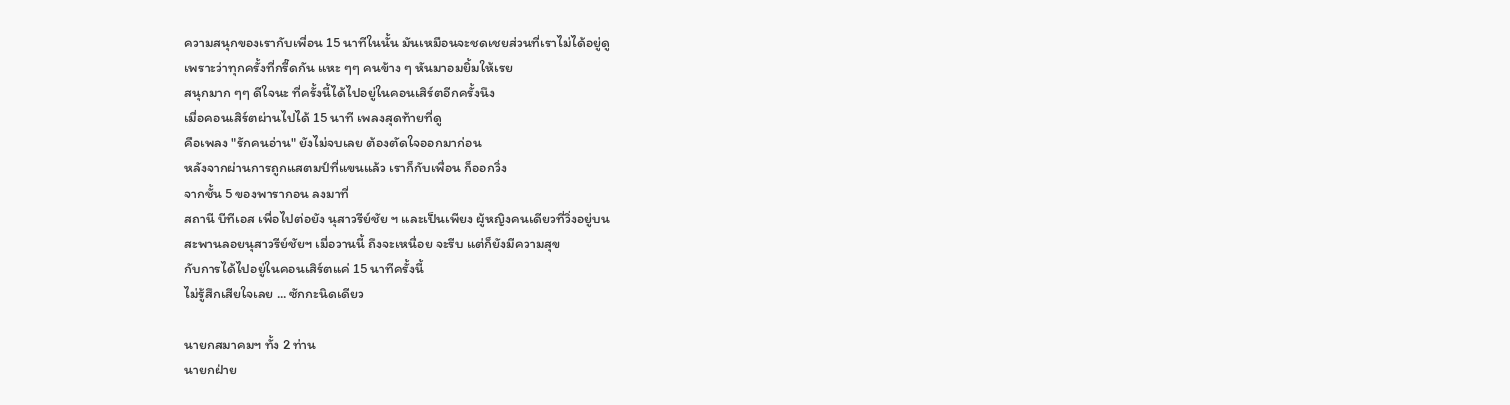ความสนุกของเรากับเพื่อน 15 นาทีในนั้น มันเหมือนจะชดเชยส่วนที่เราไม่ได้อยู่ดู
เพราะว่าทุกครั้งที่กรี๊ดกัน แหะ ๆๆ คนข้าง ๆ หันมาอมยิ้มให้เรย
สนุกมาก ๆๆ ดีใจนะ ที่ครั้งนี้ได้ไปอยู่ในคอนเสิร์ตอีกครั้งนึง
เมื่อคอนเสิร์ตผ่านไปได้ 15 นาที เพลงสุดท้ายที่ดู
คือเพลง "รักคนอ่าน" ยังไม่จบเลย ต้องตัดใจออกมาก่อน
หลังจากผ่านการถูกแสตมป์ที่แขนแล้ว เราก็กับเพื่อน ก็ออกวิ่ง
จากชั้น 5 ของพารากอน ลงมาที่
สถานี บีทีเอส เพื่อไปต่อยัง นุสาวรีย์ชัย ฯ และเป็นเพียง ผู้หญิงคนเดียวที่วิ่งอยู่บน
สะพานลอยนุสาวรีย์ชัยฯ เมื่อวานนี้ ถึงจะเหนื่อย จะรีบ แต่ก็ยังมีความสุข
กับการได้ไปอยู่ในคอนเสิร์ตแค่ 15 นาทีครั้งนี้
ไม่รู้สึกเสียใจเลย ... ซักกะนิดเดียว

นายกสมาคมฯ ทั้ง 2 ท่าน
นายกฝ่าย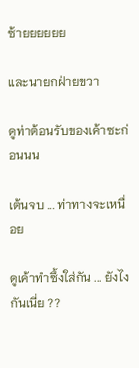ซ้ายยยยยย

และนายกฝ่ายขวา

ดูท่าต้อนรับของเค้าซะก่อนนน

เต้นจบ ... ท่าทางจะเหนื่อย

ดูเค้าทำซึ้งใส่กัน ... ยังไงกันเนี่ย ??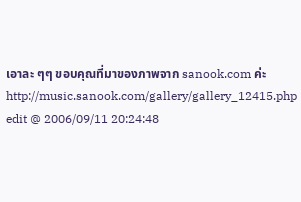เอาละ ๆๆ ขอบคุณที่มาของภาพจาก sanook.com ค่ะ
http://music.sanook.com/gallery/gallery_12415.php
edit @ 2006/09/11 20:24:48